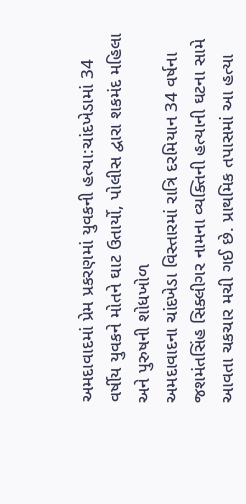અમદાવાદમાં પ્રેમ પ્રકરણમાં યુવકની હત્યા:ચાંદખેડામાં 34 વર્ષીય યુવકને મોતને ઘાટ ઉતાર્યો, પોલીસ દ્વારા શકમંદ મહિલા અને પુરુષની શોધખોળ
અમદાવાદના ચાંદખેડા વિસ્તારમાં રાત્રિ દરમિયાન 34 વર્ષના જશમંતસિંહ સિક્લીગર નામના વ્યક્તિની હત્યાની ઘટના સામે આવતા ચકચાર મચી ગઈ છે. પ્રાથમિક તપાસમાં આ હત્યા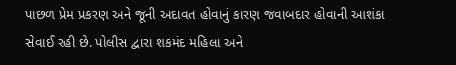પાછળ પ્રેમ પ્રકરણ અને જૂની અદાવત હોવાનું કારણ જવાબદાર હોવાની આશંકા સેવાઈ રહી છે. પોલીસ દ્વારા શકમંદ મહિલા અને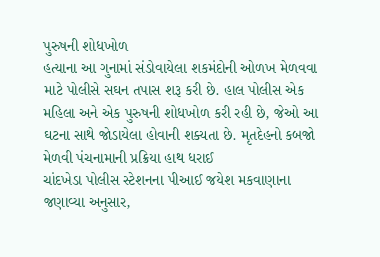પુરુષની શોધખોળ
હત્યાના આ ગુનામાં સંડોવાયેલા શકમંદોની ઓળખ મેળવવા માટે પોલીસે સઘન તપાસ શરૂ કરી છે. હાલ પોલીસ એક મહિલા અને એક પુરુષની શોધખોળ કરી રહી છે, જેઓ આ ઘટના સાથે જોડાયેલા હોવાની શક્યતા છે. મૃતદેહનો કબજો મેળવી પંચનામાની પ્રક્રિયા હાથ ધરાઈ
ચાંદખેડા પોલીસ સ્ટેશનના પીઆઈ જયેશ મકવાણાના જણાવ્યા અનુસાર,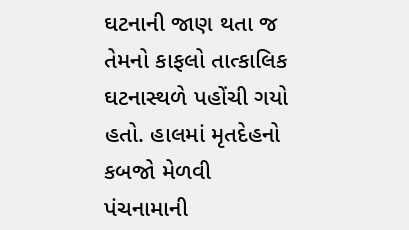ઘટનાની જાણ થતા જ તેમનો કાફલો તાત્કાલિક ઘટનાસ્થળે પહોંચી ગયો હતો. હાલમાં મૃતદેહનો કબજો મેળવી પંચનામાની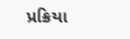પ્રક્રિયા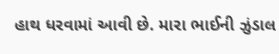હાથ ધરવામાં આવી છે. મારા ભાઈની ઝુંડાલ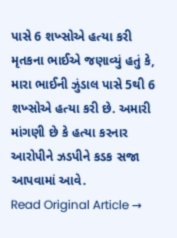પાસે 6 શખ્સોએ હત્યા કરી
મૃતકના ભાઈએ જણાવ્યું હતું કે, મારા ભાઈની ઝુંડાલ પાસે 5થી 6 શખ્સોએ હત્યા કરી છે. અમારી માંગણી છે કે હત્યા કરનાર આરોપીને ઝડપીને કડક સજા આપવામાં આવે.
Read Original Article →